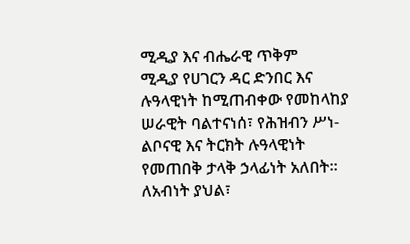ሚዲያ እና ብሔራዊ ጥቅም
ሚዲያ የሀገርን ዳር ድንበር እና ሉዓላዊነት ከሚጠብቀው የመከላከያ ሠራዊት ባልተናነሰ፣ የሕዝብን ሥነ-ልቦናዊ እና ትርክት ሉዓላዊነት የመጠበቅ ታላቅ ኃላፊነት አለበት።
ለአብነት ያህል፣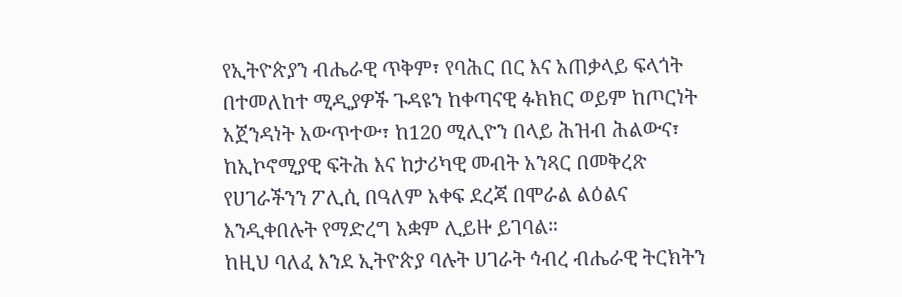የኢትዮጵያን ብሔራዊ ጥቅም፣ የባሕር በር እና አጠቃላይ ፍላጎት በተመለከተ ሚዲያዎች ጉዳዩን ከቀጣናዊ ፉክክር ወይም ከጦርነት አጀንዳነት አውጥተው፣ ከ120 ሚሊዮን በላይ ሕዝብ ሕልውና፣ ከኢኮኖሚያዊ ፍትሕ እና ከታሪካዊ መብት አንጻር በመቅረጽ የሀገራችንን ፖሊሲ በዓለም አቀፍ ደረጃ በሞራል ልዕልና እንዲቀበሉት የማድረግ አቋም ሊይዙ ይገባል።
ከዚህ ባለፈ እንደ ኢትዮጵያ ባሉት ሀገራት ኅብረ ብሔራዊ ትርክትን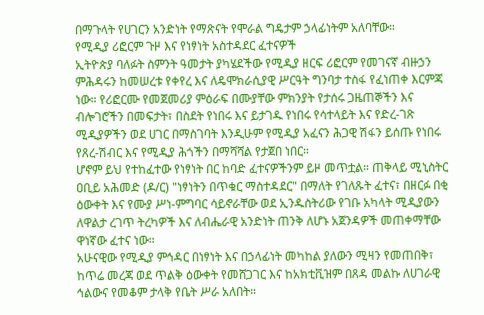በማጉላት የሀገርን አንድነት የማጽናት የሞራል ግዴታም ኃላፊነትም አለባቸው።
የሚዲያ ሪፎርም ጉዞ እና የነፃነት አስተዳደር ፈተናዎች
ኢትዮጵያ ባለፉት ስምንት ዓመታት ያካሄደችው የሚዲያ ዘርፍ ሪፎርም የመገናኛ ብዙኃን ምሕዳሩን ከመሠረቱ የቀየረ እና ለዴሞክራሲያዊ ሥርዓት ግንባታ ተስፋ የፈነጠቀ እርምጃ ነው። የሪፎርሙ የመጀመሪያ ምዕራፍ በሙያቸው ምክንያት የታሰሩ ጋዜጠኞችን እና ብሎገሮችን በመፍታት፣ በስደት የነበሩ እና ይታገዱ የነበሩ የሳተላይት እና የድረ-ገጽ ሚዲያዎችን ወደ ሀገር በማስገባት እንዲሁም የሚዲያ አፈናን ሕጋዊ ሽፋን ይሰጡ የነበሩ የጸረ-ሽብር እና የሚዲያ ሕጎችን በማሻሻል የታጀበ ነበር።
ሆኖም ይህ የተከፈተው የነፃነት በር ከባድ ፈተናዎችንም ይዞ መጥቷል። ጠቅላይ ሚኒስትር ዐቢይ አሕመድ (ዶ/ር) "ነፃነትን በጥቁር ማስተዳደር" በማለት የገለጹት ፈተና፣ በዘርፉ በቂ ዕውቀት እና የሙያ ሥነ-ምግባር ሳይኖራቸው ወደ ኢንዱስትሪው የገቡ አካላት ሚዲያውን ለዋልታ ረገጥ ትረካዎች እና ለብሔራዊ አንድነት ጠንቅ ለሆኑ አጀንዳዎች መጠቀማቸው ዋነኛው ፈተና ነው።
አሁናዊው የሚዲያ ምኅዳር በነፃነት እና በኃላፊነት መካከል ያለውን ሚዛን የመጠበቅ፣ ከጥሬ መረጃ ወደ ጥልቅ ዕውቀት የመሸጋገር እና ከአክቲቪዝም በጸዳ መልኩ ለሀገራዊ ኅልውና የመቆም ታላቅ የቤት ሥራ አለበት።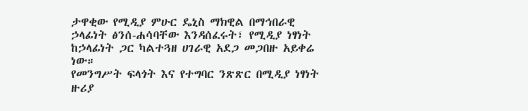ታዋቂው የሚዲያ ምሁር ዴኒስ ማክዊል በማኅበራዊ ኃላፊነት ፅንሰ-ሐሳባቸው እንዳሰፈሩት፣ የሚዲያ ነፃነት ከኃላፊነት ጋር ካልተጓዘ ሀገራዊ አደጋ መጋበዙ አይቀሬ ነው።
የመንግሥት ፍላጎት እና የተግባር ንጽጽር በሚዲያ ነፃነት ዙሪያ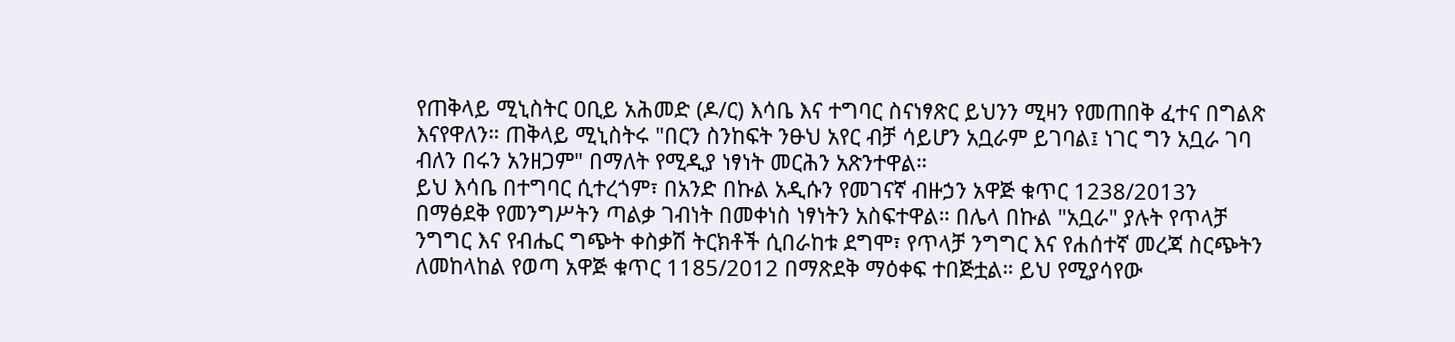የጠቅላይ ሚኒስትር ዐቢይ አሕመድ (ዶ/ር) እሳቤ እና ተግባር ስናነፃጽር ይህንን ሚዛን የመጠበቅ ፈተና በግልጽ እናየዋለን። ጠቅላይ ሚኒስትሩ "በርን ስንከፍት ንፁህ አየር ብቻ ሳይሆን አቧራም ይገባል፤ ነገር ግን አቧራ ገባ ብለን በሩን አንዘጋም" በማለት የሚዲያ ነፃነት መርሕን አጽንተዋል።
ይህ እሳቤ በተግባር ሲተረጎም፣ በአንድ በኩል አዲሱን የመገናኛ ብዙኃን አዋጅ ቁጥር 1238/2013ን በማፅደቅ የመንግሥትን ጣልቃ ገብነት በመቀነስ ነፃነትን አስፍተዋል። በሌላ በኩል "አቧራ" ያሉት የጥላቻ ንግግር እና የብሔር ግጭት ቀስቃሽ ትርክቶች ሲበራከቱ ደግሞ፣ የጥላቻ ንግግር እና የሐሰተኛ መረጃ ስርጭትን ለመከላከል የወጣ አዋጅ ቁጥር 1185/2012 በማጽደቅ ማዕቀፍ ተበጅቷል። ይህ የሚያሳየው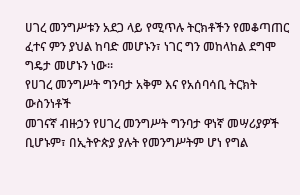ሀገረ መንግሥቱን አደጋ ላይ የሚጥሉ ትርክቶችን የመቆጣጠር ፈተና ምን ያህል ከባድ መሆኑን፣ ነገር ግን መከላከል ደግሞ ግዴታ መሆኑን ነው።
የሀገረ መንግሥት ግንባታ አቅም እና የአሰባሳቢ ትርክት ውስንነቶች
መገናኛ ብዙኃን የሀገረ መንግሥት ግንባታ ዋነኛ መሣሪያዎች ቢሆኑም፣ በኢትዮጵያ ያሉት የመንግሥትም ሆነ የግል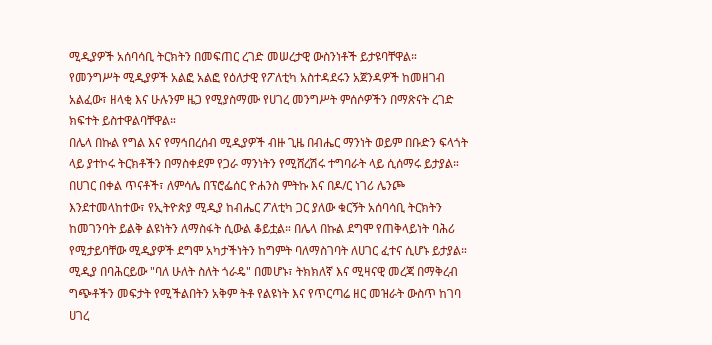ሚዲያዎች አሰባሳቢ ትርክትን በመፍጠር ረገድ መሠረታዊ ውስንነቶች ይታዩባቸዋል።
የመንግሥት ሚዲያዎች አልፎ አልፎ የዕለታዊ የፖለቲካ አስተዳደሩን አጀንዳዎች ከመዘገብ አልፈው፣ ዘላቂ እና ሁሉንም ዜጋ የሚያስማሙ የሀገረ መንግሥት ምሰሶዎችን በማጽናት ረገድ ክፍተት ይስተዋልባቸዋል።
በሌላ በኩል የግል እና የማኅበረሰብ ሚዲያዎች ብዙ ጊዜ በብሔር ማንነት ወይም በቡድን ፍላጎት ላይ ያተኮሩ ትርክቶችን በማስቀደም የጋራ ማንነትን የሚሸረሽሩ ተግባራት ላይ ሲሰማሩ ይታያል። በሀገር በቀል ጥናቶች፣ ለምሳሌ በፕሮፌሰር ዮሐንስ ምትኩ እና በዶ/ር ነገሪ ሌንጮ እንደተመላከተው፣ የኢትዮጵያ ሚዲያ ከብሔር ፖለቲካ ጋር ያለው ቁርኝት አሰባሳቢ ትርክትን ከመገንባት ይልቅ ልዩነትን ለማስፋት ሲውል ቆይቷል። በሌላ በኩል ደግሞ የጠቅላይነት ባሕሪ የሚታይባቸው ሚዲያዎች ደግሞ አካታችነትን ከግምት ባለማስገባት ለሀገር ፈተና ሲሆኑ ይታያል።
ሚዲያ በባሕርይው "ባለ ሁለት ስለት ጎራዴ" በመሆኑ፣ ትክክለኛ እና ሚዛናዊ መረጃ በማቅረብ ግጭቶችን መፍታት የሚችልበትን አቅም ትቶ የልዩነት እና የጥርጣሬ ዘር መዝራት ውስጥ ከገባ ሀገረ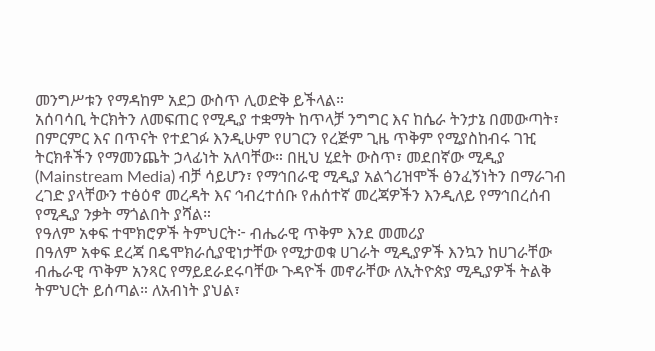መንግሥቱን የማዳከም አደጋ ውስጥ ሊወድቅ ይችላል።
አሰባሳቢ ትርክትን ለመፍጠር የሚዲያ ተቋማት ከጥላቻ ንግግር እና ከሴራ ትንታኔ በመውጣት፣ በምርምር እና በጥናት የተደገፉ እንዲሁም የሀገርን የረጅም ጊዜ ጥቅም የሚያስከብሩ ገዢ ትርክቶችን የማመንጨት ኃላፊነት አለባቸው። በዚህ ሂደት ውስጥ፣ መደበኛው ሚዲያ (Mainstream Media) ብቻ ሳይሆን፣ የማኅበራዊ ሚዲያ አልጎሪዝሞች ፅንፈኝነትን በማራገብ ረገድ ያላቸውን ተፅዕኖ መረዳት እና ኅብረተሰቡ የሐሰተኛ መረጃዎችን እንዲለይ የማኅበረሰብ የሚዲያ ንቃት ማጎልበት ያሻል።
የዓለም አቀፍ ተሞክሮዎች ትምህርት፦ ብሔራዊ ጥቅም እንደ መመሪያ
በዓለም አቀፍ ደረጃ በዴሞክራሲያዊነታቸው የሚታወቁ ሀገራት ሚዲያዎች እንኳን ከሀገራቸው ብሔራዊ ጥቅም አንጻር የማይደራደሩባቸው ጉዳዮች መኖራቸው ለኢትዮጵያ ሚዲያዎች ትልቅ ትምህርት ይሰጣል። ለአብነት ያህል፣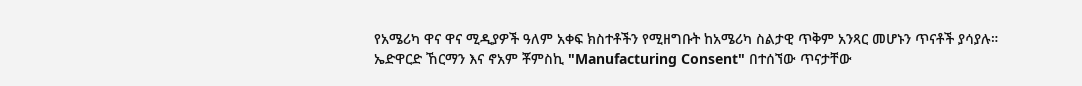የአሜሪካ ዋና ዋና ሚዲያዎች ዓለም አቀፍ ክስተቶችን የሚዘግቡት ከአሜሪካ ስልታዊ ጥቅም አንጻር መሆኑን ጥናቶች ያሳያሉ።
ኤድዋርድ ኸርማን እና ኖአም ቾምስኪ "Manufacturing Consent" በተሰኘው ጥናታቸው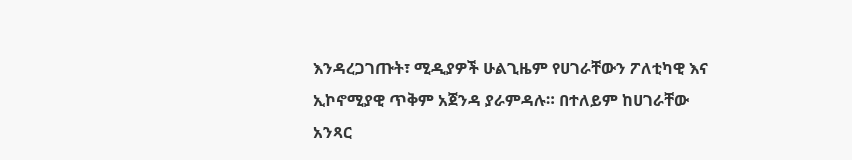እንዳረጋገጡት፣ ሚዲያዎች ሁልጊዜም የሀገራቸውን ፖለቲካዊ እና ኢኮኖሚያዊ ጥቅም አጀንዳ ያራምዳሉ። በተለይም ከሀገራቸው አንጻር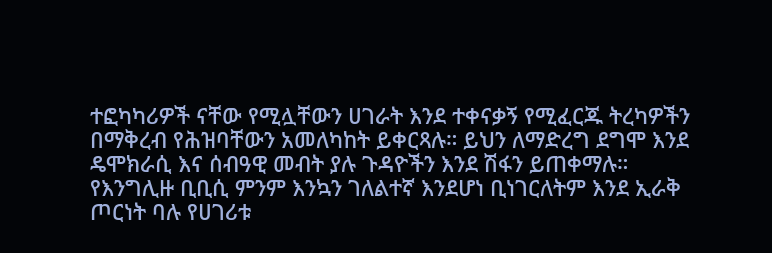ተፎካካሪዎች ናቸው የሚሏቸውን ሀገራት እንደ ተቀናቃኝ የሚፈርጁ ትረካዎችን በማቅረብ የሕዝባቸውን አመለካከት ይቀርጻሉ። ይህን ለማድረግ ደግሞ እንደ ዴሞክራሲ እና ሰብዓዊ መብት ያሉ ጉዳዮችን እንደ ሽፋን ይጠቀማሉ።
የእንግሊዙ ቢቢሲ ምንም እንኳን ገለልተኛ እንደሆነ ቢነገርለትም እንደ ኢራቅ ጦርነት ባሉ የሀገሪቱ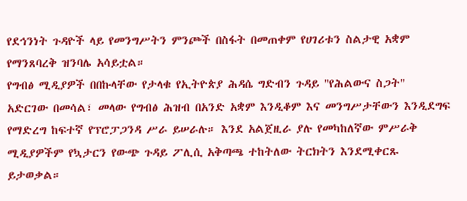የደኅንነት ጉዳዮች ላይ የመንግሥትን ምንጮች በስፋት በመጠቀም የሀገሪቱን ስልታዊ አቋም የማንጸባረቅ ዝንባሌ አሳይቷል።
የግብፅ ሚዲያዎች በበኩላቸው የታላቁ የኢትዮጵያ ሕዳሴ ግድብን ጉዳይ "የሕልውና ስጋት" አድርገው በመሳል፣ መላው የግብፅ ሕዝብ በአንድ አቋም እንዲቆም እና መንግሥታቸውን እንዲደግፍ የማድረግ ከፍተኛ የፕሮፓጋንዳ ሥራ ይሠራሉ። እንደ አልጀዚራ ያሉ የመካከለኛው ምሥራቅ ሚዲያዎችም የኳታርን የውጭ ጉዳይ ፖሊሲ አቅጣጫ ተከትለው ትርክትን እንደሚቀርጹ ይታወቃል።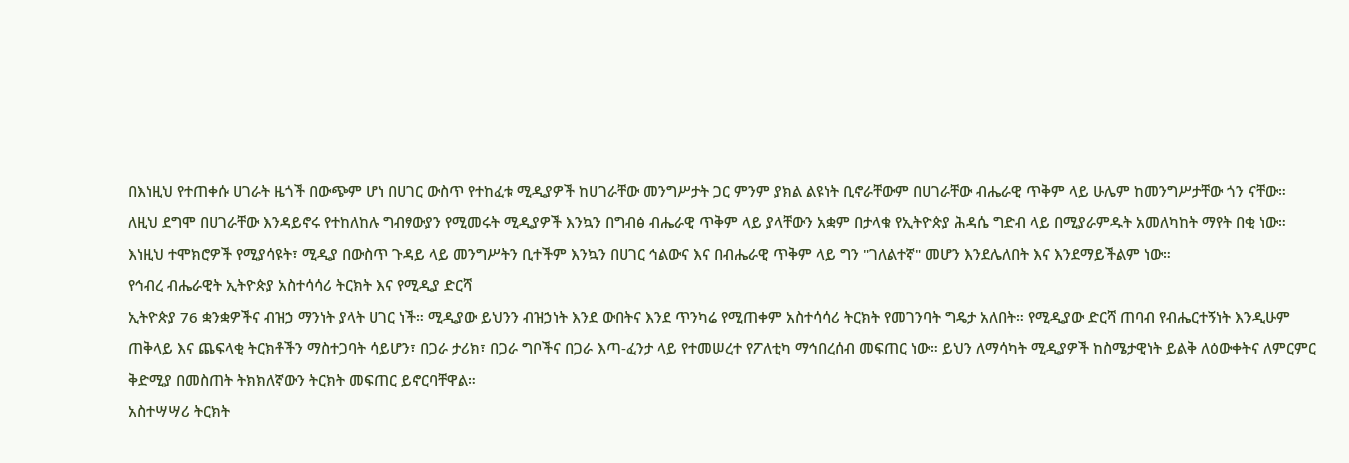በእነዚህ የተጠቀሱ ሀገራት ዜጎች በውጭም ሆነ በሀገር ውስጥ የተከፈቱ ሚዲያዎች ከሀገራቸው መንግሥታት ጋር ምንም ያክል ልዩነት ቢኖራቸውም በሀገራቸው ብሔራዊ ጥቅም ላይ ሁሌም ከመንግሥታቸው ጎን ናቸው።
ለዚህ ደግሞ በሀገራቸው እንዳይኖሩ የተከለከሉ ግብፃውያን የሚመሩት ሚዲያዎች እንኳን በግብፅ ብሔራዊ ጥቅም ላይ ያላቸውን አቋም በታላቁ የኢትዮጵያ ሕዳሴ ግድብ ላይ በሚያራምዱት አመለካከት ማየት በቂ ነው።
እነዚህ ተሞክሮዎች የሚያሳዩት፣ ሚዲያ በውስጥ ጉዳይ ላይ መንግሥትን ቢተችም እንኳን በሀገር ኅልውና እና በብሔራዊ ጥቅም ላይ ግን "ገለልተኛ" መሆን እንደሌለበት እና እንደማይችልም ነው።
የኅብረ ብሔራዊት ኢትዮጵያ አስተሳሳሪ ትርክት እና የሚዲያ ድርሻ
ኢትዮጵያ 76 ቋንቋዎችና ብዝኃ ማንነት ያላት ሀገር ነች። ሚዲያው ይህንን ብዝኃነት እንደ ውበትና እንደ ጥንካሬ የሚጠቀም አስተሳሳሪ ትርክት የመገንባት ግዴታ አለበት። የሚዲያው ድርሻ ጠባብ የብሔርተኝነት እንዲሁም ጠቅላይ እና ጨፍላቂ ትርክቶችን ማስተጋባት ሳይሆን፣ በጋራ ታሪክ፣ በጋራ ግቦችና በጋራ እጣ-ፈንታ ላይ የተመሠረተ የፖለቲካ ማኅበረሰብ መፍጠር ነው። ይህን ለማሳካት ሚዲያዎች ከስሜታዊነት ይልቅ ለዕውቀትና ለምርምር ቅድሚያ በመስጠት ትክክለኛውን ትርክት መፍጠር ይኖርባቸዋል።
አስተሣሣሪ ትርክት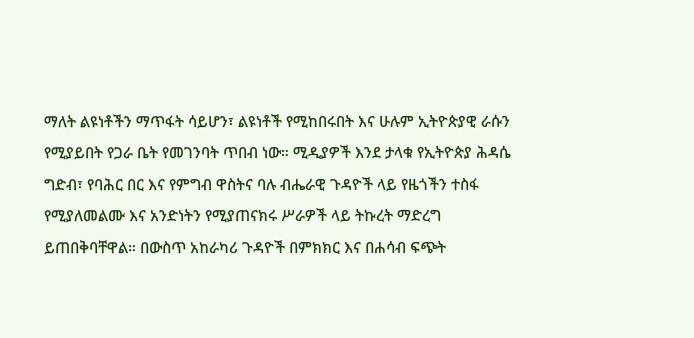ማለት ልዩነቶችን ማጥፋት ሳይሆን፣ ልዩነቶች የሚከበሩበት እና ሁሉም ኢትዮጵያዊ ራሱን የሚያይበት የጋራ ቤት የመገንባት ጥበብ ነው። ሚዲያዎች እንደ ታላቁ የኢትዮጵያ ሕዳሴ ግድብ፣ የባሕር በር እና የምግብ ዋስትና ባሉ ብሔራዊ ጉዳዮች ላይ የዜጎችን ተስፋ የሚያለመልሙ እና አንድነትን የሚያጠናክሩ ሥራዎች ላይ ትኩረት ማድረግ ይጠበቅባቸዋል። በውስጥ አከራካሪ ጉዳዮች በምክክር እና በሐሳብ ፍጭት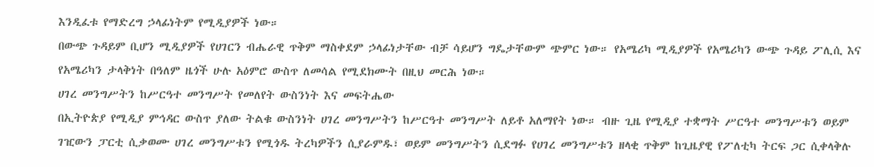እንዲፈቱ የማድረግ ኃላፊነትም የሚዲያዎች ነው።
በውጭ ጉዳይም ቢሆን ሚዲያዎች የሀገርን ብሔራዊ ጥቅም ማስቀደም ኃላፊነታቸው ብቻ ሳይሆን ግዴታቸውም ጭምር ነው። የአሜሪካ ሚዲያዎች የአሜሪካን ውጭ ጉዳይ ፖሊሲ እና የአሜሪካን ታላቅነት በዓለም ዜጎች ሁሉ አዕምሮ ውስጥ ለመሳል የሚደክሙት በዚህ መርሕ ነው።
ሀገረ መንግሥትን ከሥርዓተ መንግሥት የመለየት ውስንነት እና መፍትሔው
በኢትዮጵያ የሚዲያ ምኅዳር ውስጥ ያለው ትልቁ ውስንነት ሀገረ መንግሥትን ከሥርዓተ መንግሥት ለይቶ አለማየት ነው። ብዙ ጊዜ የሚዲያ ተቋማት ሥርዓተ መንግሥቱን ወይም ገዢውን ፓርቲ ሲቃወሙ ሀገረ መንግሥቱን የሚጎዱ ትረካዎችን ሲያራምዱ፣ ወይም መንግሥትን ሲደግፉ የሀገረ መንግሥቱን ዘላቂ ጥቅም ከጊዜያዊ የፖለቲካ ትርፍ ጋር ሲቀላቅሉ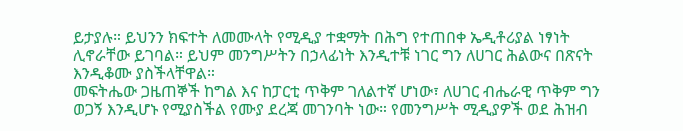ይታያሉ። ይህንን ክፍተት ለመሙላት የሚዲያ ተቋማት በሕግ የተጠበቀ ኤዲቶሪያል ነፃነት ሊኖራቸው ይገባል። ይህም መንግሥትን በኃላፊነት እንዲተቹ ነገር ግን ለሀገር ሕልውና በጽናት እንዲቆሙ ያስችላቸዋል።
መፍትሔው ጋዜጠኞች ከግል እና ከፓርቲ ጥቅም ገለልተኛ ሆነው፣ ለሀገር ብሔራዊ ጥቅም ግን ወጋኝ እንዲሆኑ የሚያስችል የሙያ ደረጃ መገንባት ነው። የመንግሥት ሚዲያዎች ወደ ሕዝብ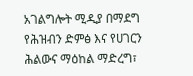አገልግሎት ሚዲያ በማደግ የሕዝብን ድምፅ እና የሀገርን ሕልውና ማዕከል ማድረግ፣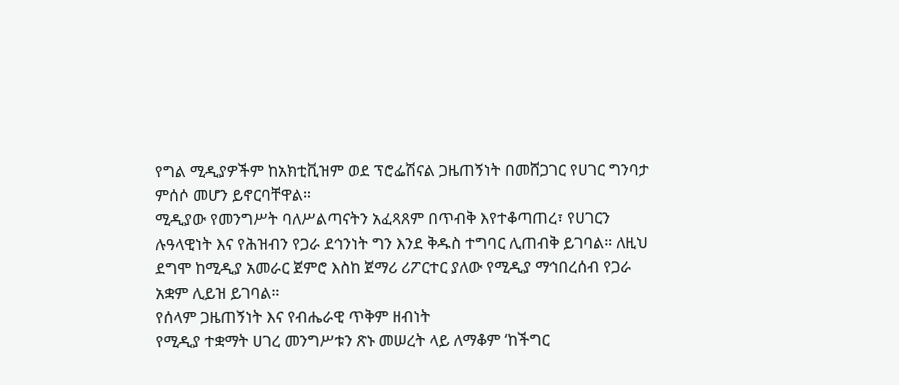የግል ሚዲያዎችም ከአክቲቪዝም ወደ ፕሮፌሽናል ጋዜጠኝነት በመሸጋገር የሀገር ግንባታ ምሰሶ መሆን ይኖርባቸዋል።
ሚዲያው የመንግሥት ባለሥልጣናትን አፈጻጸም በጥብቅ እየተቆጣጠረ፣ የሀገርን ሉዓላዊነት እና የሕዝብን የጋራ ደኅንነት ግን እንደ ቅዱስ ተግባር ሊጠብቅ ይገባል። ለዚህ ደግሞ ከሚዲያ አመራር ጀምሮ እስከ ጀማሪ ሪፖርተር ያለው የሚዲያ ማኅበረሰብ የጋራ አቋም ሊይዝ ይገባል።
የሰላም ጋዜጠኝነት እና የብሔራዊ ጥቅም ዘብነት
የሚዲያ ተቋማት ሀገረ መንግሥቱን ጽኑ መሠረት ላይ ለማቆም ‘ከችግር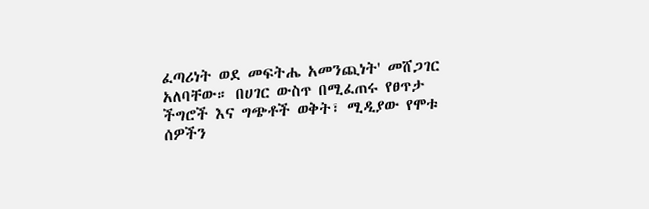ፈጣሪነት ወደ መፍትሔ አመንጪነት' መሸጋገር አለባቸው። በሀገር ውስጥ በሚፈጠሩ የፀጥታ ችግሮች እና ግጭቶች ወቅት፣ ሚዲያው የሞቱ ሰዎችን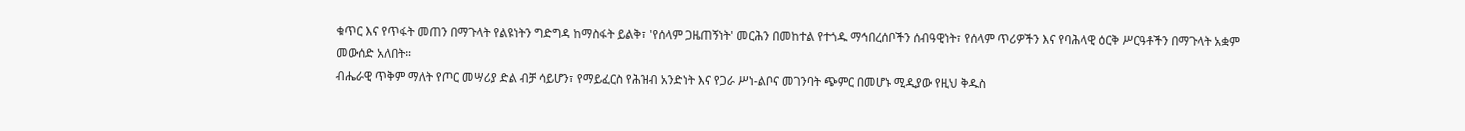ቁጥር እና የጥፋት መጠን በማጉላት የልዩነትን ግድግዳ ከማስፋት ይልቅ፣ 'የሰላም ጋዜጠኝነት' መርሕን በመከተል የተጎዱ ማኅበረሰቦችን ሰብዓዊነት፣ የሰላም ጥሪዎችን እና የባሕላዊ ዕርቅ ሥርዓቶችን በማጉላት አቋም መውሰድ አለበት።
ብሔራዊ ጥቅም ማለት የጦር መሣሪያ ድል ብቻ ሳይሆን፣ የማይፈርስ የሕዝብ አንድነት እና የጋራ ሥነ-ልቦና መገንባት ጭምር በመሆኑ ሚዲያው የዚህ ቅዱስ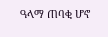ዓላማ ጠባቂ ሆኖ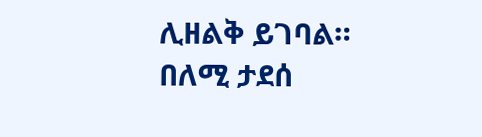ሊዘልቅ ይገባል።
በለሚ ታደሰ